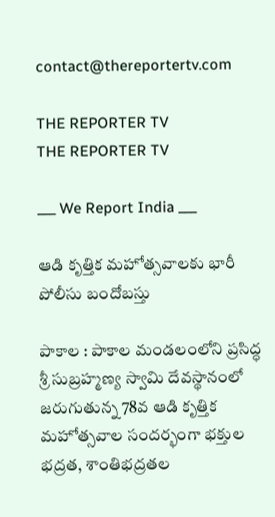contact@thereportertv.com

THE REPORTER TV
THE REPORTER TV

___ We Report India ___

ఆడి కృత్తిక మహోత్సవాలకు భారీ పోలీసు బందోబస్తు

పాకాల : పాకాల మండలంలోని ప్రసిద్ధ శ్రీ సుబ్రహ్మణ్య స్వామి దేవస్థానంలో జరుగుతున్న 78వ ఆడి కృత్తిక మహోత్సవాల సందర్భంగా భక్తుల భద్రత, శాంతిభద్రతల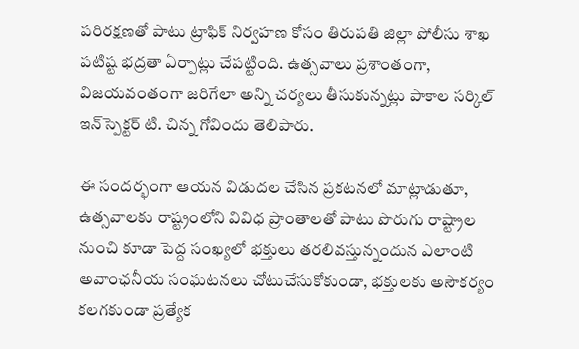పరిరక్షణతో పాటు ట్రాఫిక్ నిర్వహణ కోసం తిరుపతి జిల్లా పోలీసు శాఖ పటిష్ట భద్రతా ఏర్పాట్లు చేపట్టింది. ఉత్సవాలు ప్రశాంతంగా, విజయవంతంగా జరిగేలా అన్ని చర్యలు తీసుకున్నట్లు పాకాల సర్కిల్ ఇన్‌స్పెక్టర్ టి. చిన్న గోవిందు తెలిపారు.

ఈ సందర్భంగా ఆయన విడుదల చేసిన ప్రకటనలో మాట్లాడుతూ, ఉత్సవాలకు రాష్ట్రంలోని వివిధ ప్రాంతాలతో పాటు పొరుగు రాష్ట్రాల నుంచి కూడా పెద్ద సంఖ్యలో భక్తులు తరలివస్తున్నందున ఎలాంటి అవాంఛనీయ సంఘటనలు చోటుచేసుకోకుండా, భక్తులకు అసౌకర్యం కలగకుండా ప్రత్యేక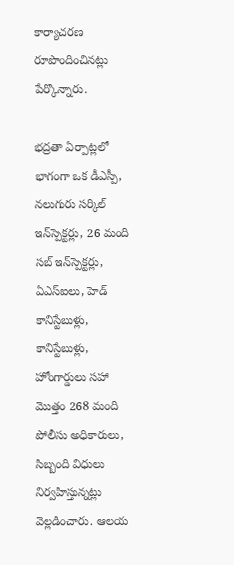కార్యాచరణ రూపొందించినట్లు పేర్కొన్నారు.

భద్రతా ఏర్పాట్లలో భాగంగా ఒక డీఎస్పీ, నలుగురు సర్కిల్ ఇన్‌స్పెక్టర్లు, 26 మంది సబ్‌ ఇన్‌స్పెక్టర్లు, ఏఎస్ఐలు, హెడ్ కానిస్టేబుళ్లు, కానిస్టేబుళ్లు, హోంగార్డులు సహా మొత్తం 268 మంది పోలీసు అధికారులు, సిబ్బంది విధులు నిర్వహిస్తున్నట్లు వెల్లడించారు. ఆలయ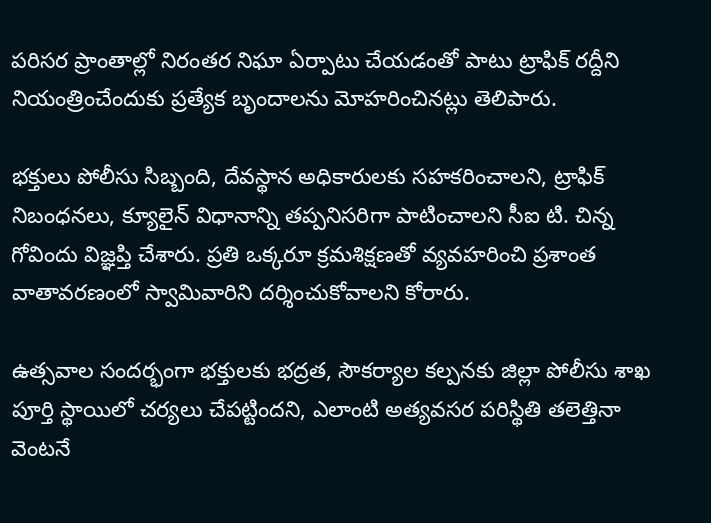పరిసర ప్రాంతాల్లో నిరంతర నిఘా ఏర్పాటు చేయడంతో పాటు ట్రాఫిక్ రద్దీని నియంత్రించేందుకు ప్రత్యేక బృందాలను మోహరించినట్లు తెలిపారు.

భక్తులు పోలీసు సిబ్బంది, దేవస్థాన అధికారులకు సహకరించాలని, ట్రాఫిక్ నిబంధనలు, క్యూలైన్ విధానాన్ని తప్పనిసరిగా పాటించాలని సీఐ టి. చిన్న గోవిందు విజ్ఞప్తి చేశారు. ప్రతి ఒక్కరూ క్రమశిక్షణతో వ్యవహరించి ప్రశాంత వాతావరణంలో స్వామివారిని దర్శించుకోవాలని కోరారు.

ఉత్సవాల సందర్భంగా భక్తులకు భద్రత, సౌకర్యాల కల్పనకు జిల్లా పోలీసు శాఖ పూర్తి స్థాయిలో చర్యలు చేపట్టిందని, ఎలాంటి అత్యవసర పరిస్థితి తలెత్తినా వెంటనే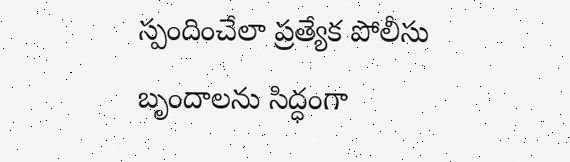స్పందించేలా ప్రత్యేక పోలీసు బృందాలను సిద్ధంగా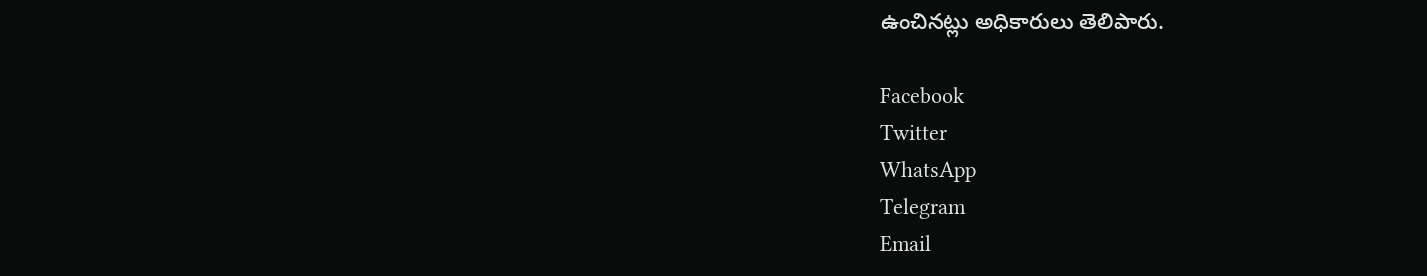ఉంచినట్లు అధికారులు తెలిపారు.

Facebook
Twitter
WhatsApp
Telegram
Email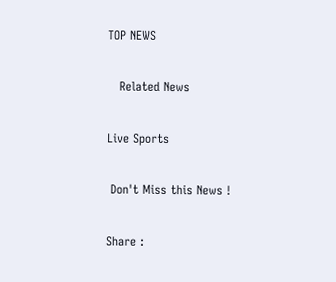TOP NEWS

   Related News

Live Sports

 Don't Miss this News !

Share :